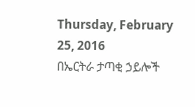Thursday, February 25, 2016
በኤርትራ ታጣቂ ኃይሎች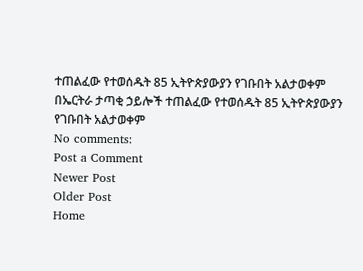ተጠልፈው የተወሰዱት 85 ኢትዮጵያውያን የገቡበት አልታወቀም
በኤርትራ ታጣቂ ኃይሎች ተጠልፈው የተወሰዱት 85 ኢትዮጵያውያን የገቡበት አልታወቀም
No comments:
Post a Comment
Newer Post
Older Post
Home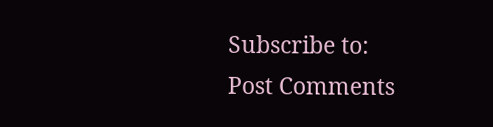Subscribe to:
Post Comments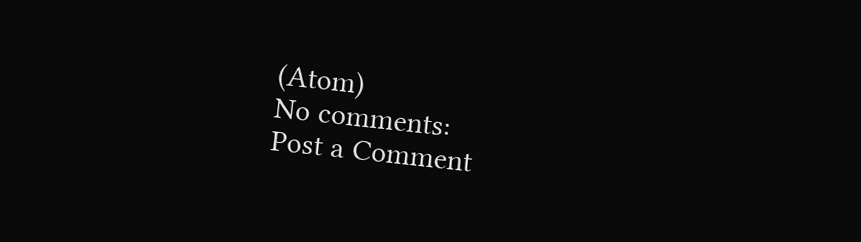(Atom)
No comments:
Post a Comment